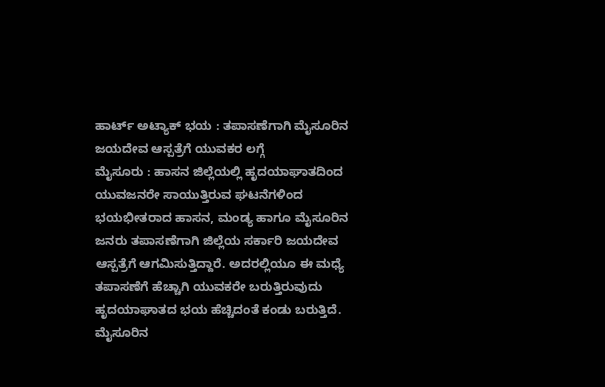ಹಾರ್ಟ್ ಅಟ್ಯಾಕ್ ಭಯ : ತಪಾಸಣೆಗಾಗಿ ಮೈಸೂರಿನ ಜಯದೇವ ಆಸ್ಪತ್ರೆಗೆ ಯುವಕರ ಲಗ್ಗೆ
ಮೈಸೂರು : ಹಾಸನ ಜಿಲ್ಲೆಯಲ್ಲಿ ಹೃದಯಾಘಾತದಿಂದ ಯುವಜನರೇ ಸಾಯುತ್ತಿರುವ ಘಟನೆಗಳಿಂದ ಭಯಭೀತರಾದ ಹಾಸನ, ಮಂಡ್ಯ ಹಾಗೂ ಮೈಸೂರಿನ ಜನರು ತಪಾಸಣೆಗಾಗಿ ಜಿಲ್ಲೆಯ ಸರ್ಕಾರಿ ಜಯದೇವ ಆಸ್ಪತ್ರೆಗೆ ಆಗಮಿಸುತ್ತಿದ್ದಾರೆ. ಅದರಲ್ಲಿಯೂ ಈ ಮಧ್ಯೆ ತಪಾಸಣೆಗೆ ಹೆಚ್ಚಾಗಿ ಯುವಕರೇ ಬರುತ್ತಿರುವುದು ಹೃದಯಾಘಾತದ ಭಯ ಹೆಚ್ಚಿದಂತೆ ಕಂಡು ಬರುತ್ತಿದೆ.
ಮೈಸೂರಿನ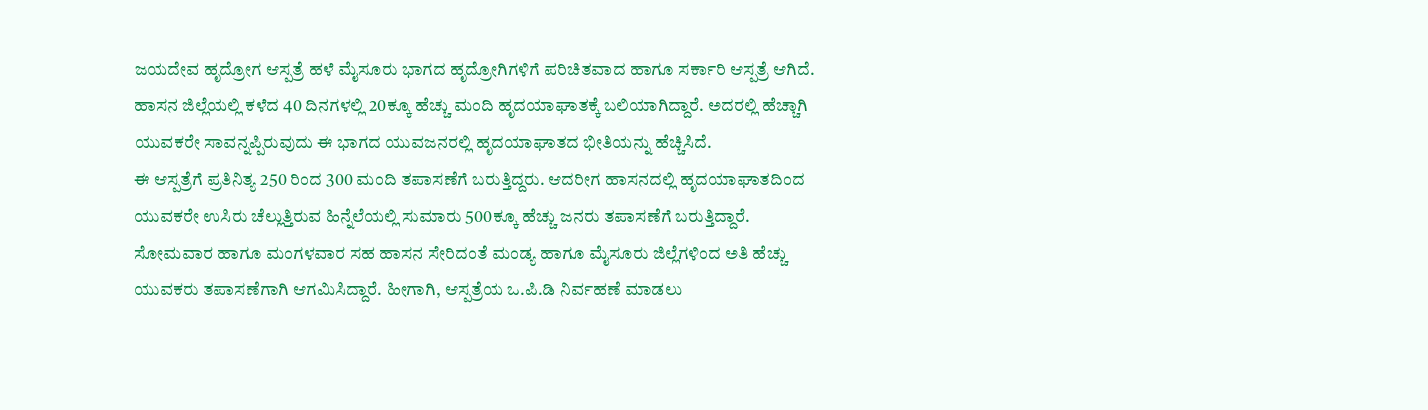ಜಯದೇವ ಹೃದ್ರೋಗ ಆಸ್ಪತ್ರೆ ಹಳೆ ಮೈಸೂರು ಭಾಗದ ಹೃದ್ರೋಗಿಗಳಿಗೆ ಪರಿಚಿತವಾದ ಹಾಗೂ ಸರ್ಕಾರಿ ಆಸ್ಪತ್ರೆ ಆಗಿದೆ. ಹಾಸನ ಜಿಲ್ಲೆಯಲ್ಲಿ ಕಳೆದ 40 ದಿನಗಳಲ್ಲಿ 20ಕ್ಕೂ ಹೆಚ್ಚು ಮಂದಿ ಹೃದಯಾಘಾತಕ್ಕೆ ಬಲಿಯಾಗಿದ್ದಾರೆ. ಅದರಲ್ಲಿ ಹೆಚ್ಚಾಗಿ ಯುವಕರೇ ಸಾವನ್ನಪ್ಪಿರುವುದು ಈ ಭಾಗದ ಯುವಜನರಲ್ಲಿ ಹೃದಯಾಘಾತದ ಭೀತಿಯನ್ನು ಹೆಚ್ಚಿಸಿದೆ.
ಈ ಆಸ್ಪತ್ರೆಗೆ ಪ್ರತಿನಿತ್ಯ 250 ರಿಂದ 300 ಮಂದಿ ತಪಾಸಣೆಗೆ ಬರುತ್ತಿದ್ದರು. ಆದರೀಗ ಹಾಸನದಲ್ಲಿ ಹೃದಯಾಘಾತದಿಂದ ಯುವಕರೇ ಉಸಿರು ಚೆಲ್ಲುತ್ತಿರುವ ಹಿನ್ನೆಲೆಯಲ್ಲಿ ಸುಮಾರು 500ಕ್ಕೂ ಹೆಚ್ಚು ಜನರು ತಪಾಸಣೆಗೆ ಬರುತ್ತಿದ್ದಾರೆ.
ಸೋಮವಾರ ಹಾಗೂ ಮಂಗಳವಾರ ಸಹ ಹಾಸನ ಸೇರಿದಂತೆ ಮಂಡ್ಯ ಹಾಗೂ ಮೈಸೂರು ಜಿಲ್ಲೆಗಳಿಂದ ಅತಿ ಹೆಚ್ಚು ಯುವಕರು ತಪಾಸಣೆಗಾಗಿ ಆಗಮಿಸಿದ್ದಾರೆ. ಹೀಗಾಗಿ, ಆಸ್ಪತ್ರೆಯ ಒ.ಪಿ.ಡಿ ನಿರ್ವಹಣೆ ಮಾಡಲು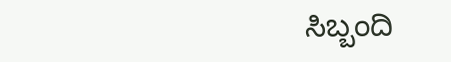ಸಿಬ್ಬಂದಿ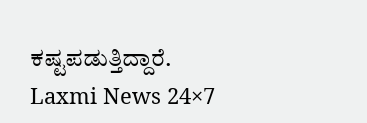ಕಷ್ಟಪಡುತ್ತಿದ್ದಾರೆ.
Laxmi News 24×7